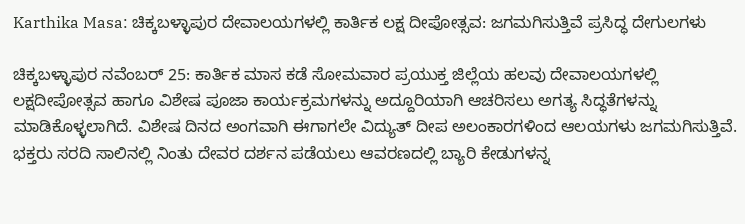Karthika Masa: ಚಿಕ್ಕಬಳ್ಳಾಪುರ ದೇವಾಲಯಗಳಲ್ಲಿ ಕಾರ್ತಿಕ ಲಕ್ಷ ದೀಪೋತ್ಸವ: ಜಗಮಗಿಸುತ್ತಿವೆ ಪ್ರಸಿದ್ಧ ದೇಗುಲಗಳು

ಚಿಕ್ಕಬಳ್ಳಾಪುರ ನವೆಂಬರ್ 25: ಕಾರ್ತಿಕ ಮಾಸ ಕಡೆ ಸೋಮವಾರ ಪ್ರಯುಕ್ತ ಜಿಲ್ಲೆಯ ಹಲವು ದೇವಾಲಯಗಳಲ್ಲಿ ಲಕ್ಷದೀಪೋತ್ಸವ ಹಾಗೂ ವಿಶೇಷ ಪೂಜಾ ಕಾರ್ಯಕ್ರಮಗಳನ್ನು ಅದ್ದೂರಿಯಾಗಿ ಆಚರಿಸಲು ಅಗತ್ಯ ಸಿದ್ಧತೆಗಳನ್ನು ಮಾಡಿಕೊಳ್ಳಲಾಗಿದೆ. ವಿಶೇಷ ದಿನದ ಅಂಗವಾಗಿ ಈಗಾಗಲೇ ವಿದ್ಯುತ್ ದೀಪ ಅಲಂಕಾರಗಳಿಂದ ಆಲಯಗಳು ಜಗಮಗಿಸುತ್ತಿವೆ. ಭಕ್ತರು ಸರದಿ ಸಾಲಿನಲ್ಲಿ ನಿಂತು ದೇವರ ದರ್ಶನ ಪಡೆಯಲು ಆವರಣದಲ್ಲಿ ಬ್ಯಾರಿ ಕೇಡುಗಳನ್ನ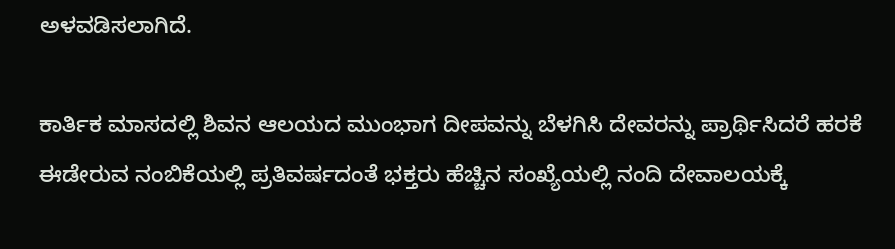ಅಳವಡಿಸಲಾಗಿದೆ.

ಕಾರ್ತಿಕ ಮಾಸದಲ್ಲಿ ಶಿವನ ಆಲಯದ ಮುಂಭಾಗ ದೀಪವನ್ನು ಬೆಳಗಿಸಿ ದೇವರನ್ನು ಪ್ರಾರ್ಥಿಸಿದರೆ ಹರಕೆ ಈಡೇರುವ ನಂಬಿಕೆಯಲ್ಲಿ ಪ್ರತಿವರ್ಷದಂತೆ ಭಕ್ತರು ಹೆಚ್ಚಿನ ಸಂಖ್ಯೆಯಲ್ಲಿ ನಂದಿ ದೇವಾಲಯಕ್ಕೆ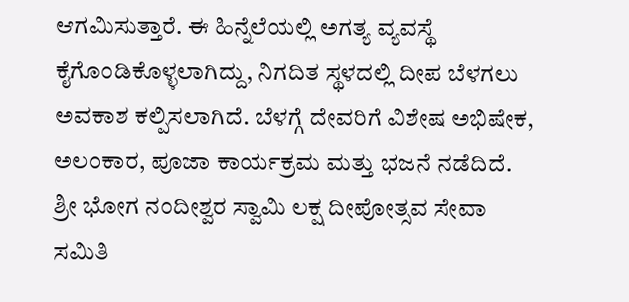ಆಗಮಿಸುತ್ತಾರೆ. ಈ ಹಿನ್ನೆಲೆಯಲ್ಲಿ ಅಗತ್ಯ ವ್ಯವಸ್ಥೆ ಕೈಗೊಂಡಿಕೊಳ್ಳಲಾಗಿದ್ದು, ನಿಗದಿತ ಸ್ಥಳದಲ್ಲಿ ದೀಪ ಬೆಳಗಲು ಅವಕಾಶ ಕಲ್ಪಿಸಲಾಗಿದೆ. ಬೆಳಗ್ಗೆ ದೇವರಿಗೆ ವಿಶೇಷ ಅಭಿಷೇಕ, ಅಲಂಕಾರ, ಪೂಜಾ ಕಾರ್ಯಕ್ರಮ ಮತ್ತು ಭಜನೆ ನಡೆದಿದೆ. ಶ್ರೀ ಭೋಗ ನಂದೀಶ್ವರ ಸ್ವಾಮಿ ಲಕ್ಷ ದೀಪೋತ್ಸವ ಸೇವಾ ಸಮಿತಿ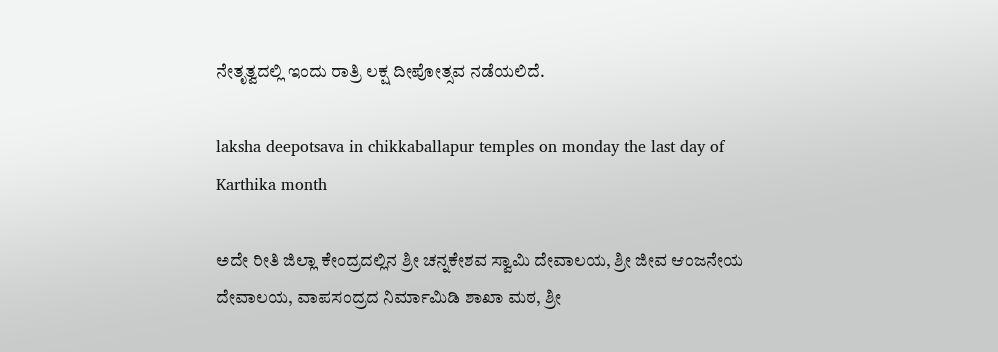ನೇತೃತ್ವದಲ್ಲಿ ಇಂದು ರಾತ್ರಿ ಲಕ್ಷ ದೀಪೋತ್ಸವ ನಡೆಯಲಿದೆ.

laksha deepotsava in chikkaballapur temples on monday the last day of Karthika month

ಅದೇ ರೀತಿ ಜಿಲ್ಲಾ ಕೇಂದ್ರದಲ್ಲಿನ ಶ್ರೀ ಚನ್ನಕೇಶವ ಸ್ವಾಮಿ ದೇವಾಲಯ, ಶ್ರೀ ಜೀವ ಆಂಜನೇಯ ದೇವಾಲಯ, ವಾಪಸಂದ್ರದ ನಿರ್ಮಾಮಿಡಿ ಶಾಖಾ ಮಠ, ಶ್ರೀ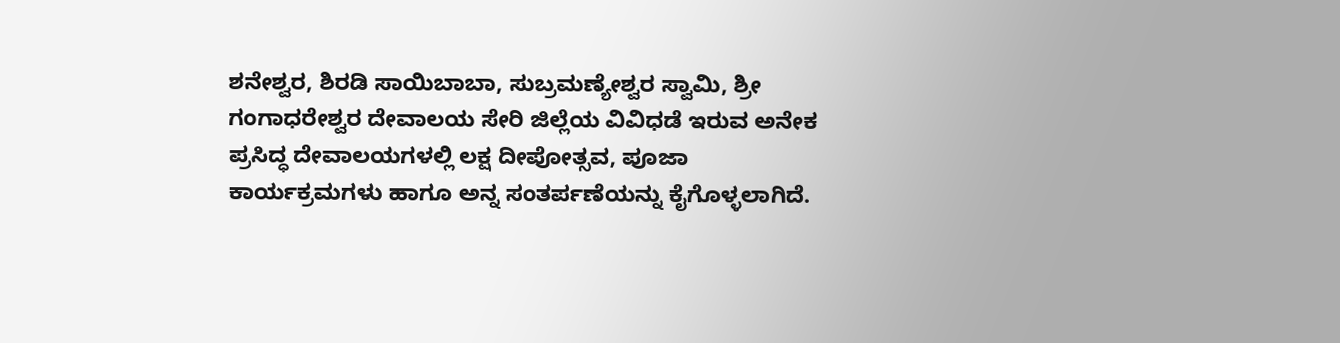ಶನೇಶ್ವರ, ಶಿರಡಿ ಸಾಯಿಬಾಬಾ, ಸುಬ್ರಮಣ್ಯೇಶ್ವರ ಸ್ವಾಮಿ, ಶ್ರೀ ಗಂಗಾಧರೇಶ್ವರ ದೇವಾಲಯ ಸೇರಿ ಜಿಲ್ಲೆಯ ವಿವಿಧಡೆ ಇರುವ ಅನೇಕ ಪ್ರಸಿದ್ಧ ದೇವಾಲಯಗಳಲ್ಲಿ ಲಕ್ಷ ದೀಪೋತ್ಸವ, ಪೂಜಾ ಕಾರ್ಯಕ್ರಮಗಳು ಹಾಗೂ ಅನ್ನ ಸಂತರ್ಪಣೆಯನ್ನು ಕೈಗೊಳ್ಳಲಾಗಿದೆ.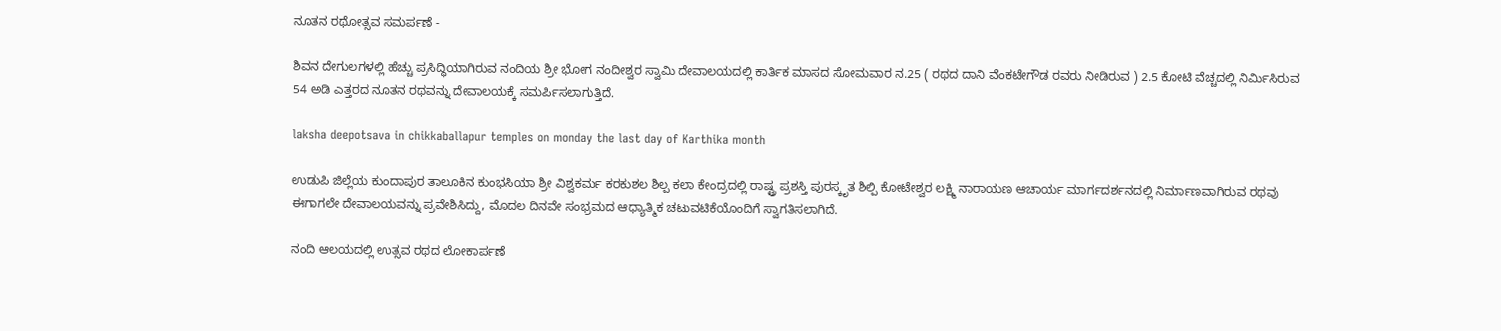ನೂತನ ರಥೋತ್ಸವ ಸಮರ್ಪಣೆ -

ಶಿವನ ದೇಗುಲಗಳಲ್ಲಿ ಹೆಚ್ಚು ಪ್ರಸಿದ್ಧಿಯಾಗಿರುವ ನಂದಿಯ ಶ್ರೀ ಭೋಗ ನಂದೀಶ್ವರ ಸ್ವಾಮಿ ದೇವಾಲಯದಲ್ಲಿ ಕಾರ್ತಿಕ ಮಾಸದ ಸೋಮವಾರ ನ.25 ( ರಥದ ದಾನಿ ವೆಂಕಟೇಗೌಡ ರವರು ನೀಡಿರುವ ) 2.5 ಕೋಟಿ ವೆಚ್ಚದಲ್ಲಿ ನಿರ್ಮಿಸಿರುವ 54 ಅಡಿ ಎತ್ತರದ ನೂತನ ರಥವನ್ನು ದೇವಾಲಯಕ್ಕೆ ಸಮರ್ಪಿಸಲಾಗುತ್ತಿದೆ.

laksha deepotsava in chikkaballapur temples on monday the last day of Karthika month

ಉಡುಪಿ ಜಿಲ್ಲೆಯ ಕುಂದಾಪುರ ತಾಲೂಕಿನ ಕುಂಭಸಿಯಾ ಶ್ರೀ ವಿಶ್ವಕರ್ಮ ಕರಕುಶಲ ಶಿಲ್ಪ ಕಲಾ ಕೇಂದ್ರದಲ್ಲಿ ರಾಷ್ಟ್ರ ಪ್ರಶಸ್ತಿ ಪುರಸ್ಕೃತ ಶಿಲ್ಪಿ ಕೋಟೇಶ್ವರ ಲಕ್ಷ್ಮಿ ನಾರಾಯಣ ಆಚಾರ್ಯ ಮಾರ್ಗದರ್ಶನದಲ್ಲಿ ನಿರ್ಮಾಣವಾಗಿರುವ ರಥವು ಈಗಾಗಲೇ ದೇವಾಲಯವನ್ನು ಪ್ರವೇಶಿಸಿದ್ದು, ಮೊದಲ ದಿನವೇ ಸಂಭ್ರಮದ ಆಧ್ಯಾತ್ಮಿಕ ಚಟುವಟಿಕೆಯೊಂದಿಗೆ ಸ್ವಾಗತಿಸಲಾಗಿದೆ.

ನಂದಿ ಆಲಯದಲ್ಲಿ ಉತ್ಸವ ರಥದ ಲೋಕಾರ್ಪಣೆ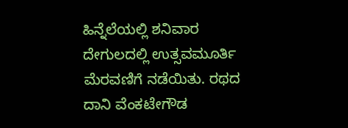ಹಿನ್ನೆಲೆಯಲ್ಲಿ ಶನಿವಾರ ದೇಗುಲದಲ್ಲಿ ಉತ್ಸವಮೂರ್ತಿ ಮೆರವಣಿಗೆ ನಡೆಯಿತು. ರಥದ ದಾನಿ ವೆಂಕಟೇಗೌಡ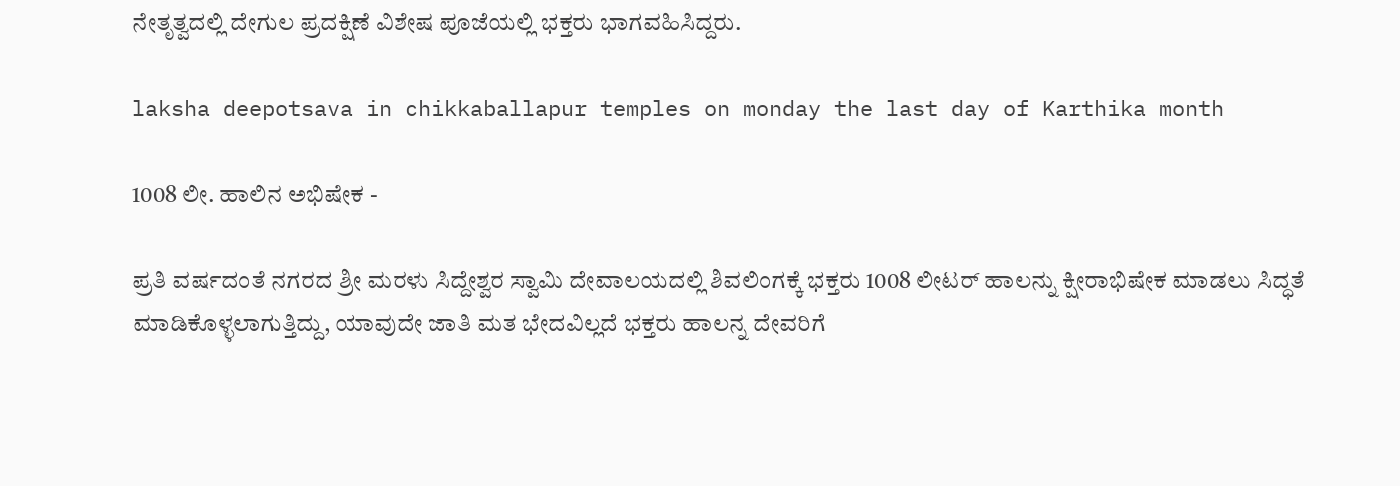ನೇತೃತ್ವದಲ್ಲಿ ದೇಗುಲ ಪ್ರದಕ್ಷಿಣೆ ವಿಶೇಷ ಪೂಜೆಯಲ್ಲಿ ಭಕ್ತರು ಭಾಗವಹಿಸಿದ್ದರು.

laksha deepotsava in chikkaballapur temples on monday the last day of Karthika month

1008 ಲೀ. ಹಾಲಿನ ಅಭಿಷೇಕ -

ಪ್ರತಿ ವರ್ಷದಂತೆ ನಗರದ ಶ್ರೀ ಮರಳು ಸಿದ್ದೇಶ್ವರ ಸ್ವಾಮಿ ದೇವಾಲಯದಲ್ಲಿ ಶಿವಲಿಂಗಕ್ಕೆ ಭಕ್ತರು 1008 ಲೀಟರ್ ಹಾಲನ್ನು ಕ್ಷೀರಾಭಿಷೇಕ ಮಾಡಲು ಸಿದ್ಧತೆ ಮಾಡಿಕೊಳ್ಳಲಾಗುತ್ತಿದ್ದು, ಯಾವುದೇ ಜಾತಿ ಮತ ಭೇದವಿಲ್ಲದೆ ಭಕ್ತರು ಹಾಲನ್ನ ದೇವರಿಗೆ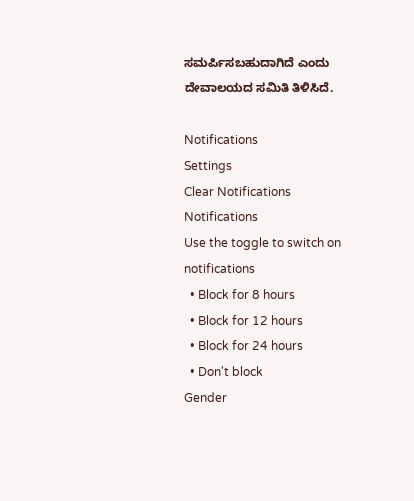ಸಮರ್ಪಿಸಬಹುದಾಗಿದೆ ಎಂದು ದೇವಾಲಯದ ಸಮಿತಿ ತಿಳಿಸಿದೆ.

Notifications
Settings
Clear Notifications
Notifications
Use the toggle to switch on notifications
  • Block for 8 hours
  • Block for 12 hours
  • Block for 24 hours
  • Don't block
Gender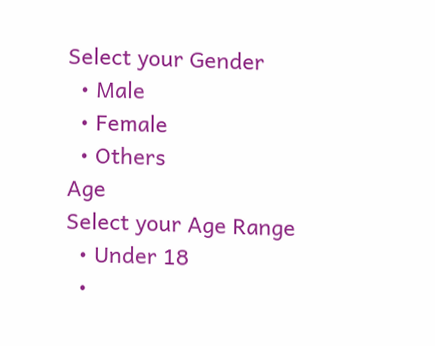Select your Gender
  • Male
  • Female
  • Others
Age
Select your Age Range
  • Under 18
  •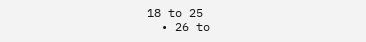18 to 25
  • 26 to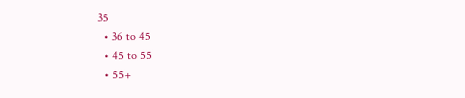35
  • 36 to 45
  • 45 to 55
  • 55+